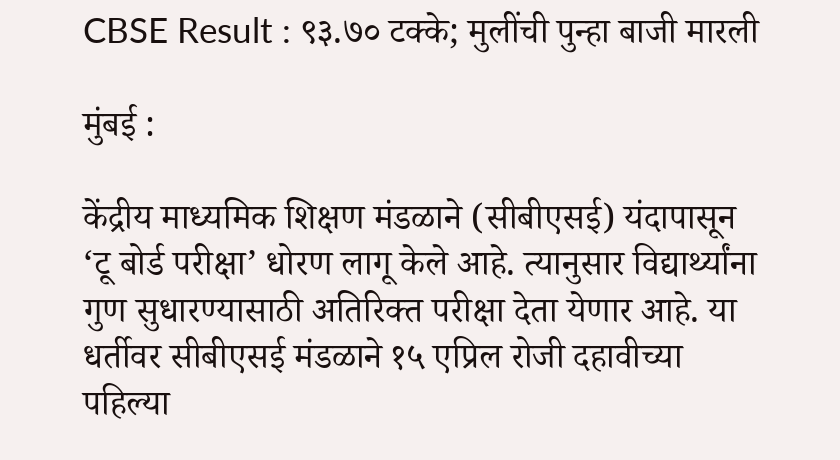CBSE Result : ९३.७० टक्के; मुलींची पुन्हा बाजी मारली

मुंबई :

केंद्रीय माध्यमिक शिक्षण मंडळाने (सीबीएसई) यंदापासून ‘टू बोर्ड परीक्षा’ धोरण लागू केले आहे. त्यानुसार विद्यार्थ्यांना गुण सुधारण्यासाठी अतिरिक्त परीक्षा देता येणार आहे. या धर्तीवर सीबीएसई मंडळाने १५ एप्रिल रोजी दहावीच्या पहिल्या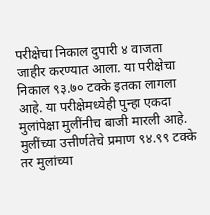परीक्षेचा निकाल दुपारी ४ वाजता जाहीर करण्यात आला. या परीक्षेचा निकाल ९३.७० टक्के इतका लागला आहे. या परीक्षेमध्येही पुन्हा एकदा मुलांपेक्षा मुलींनीच बाजी मारली आहे. मुलींच्या उत्तीर्णतेचे प्रमाण ९४.९९ टक्के तर मुलांच्या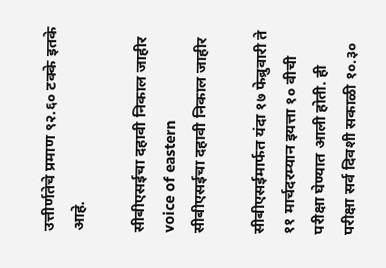उत्तीर्णतेचे प्रमाण ९२.६० टक्के इतके आहे.

सीबीएसईचा दहावी निकाल जाहीर voice of eastern
सीबीएसईचा दहावी निकाल जाहीर

सीबीएसईमार्फत यंदा १७ फेब्रुवारी ते ११ मार्चदरम्यान इयत्ता १० वीची परीक्षा घेण्यात आली होती. ही परीक्षा सर्व दिवशी सकाळी १०.३०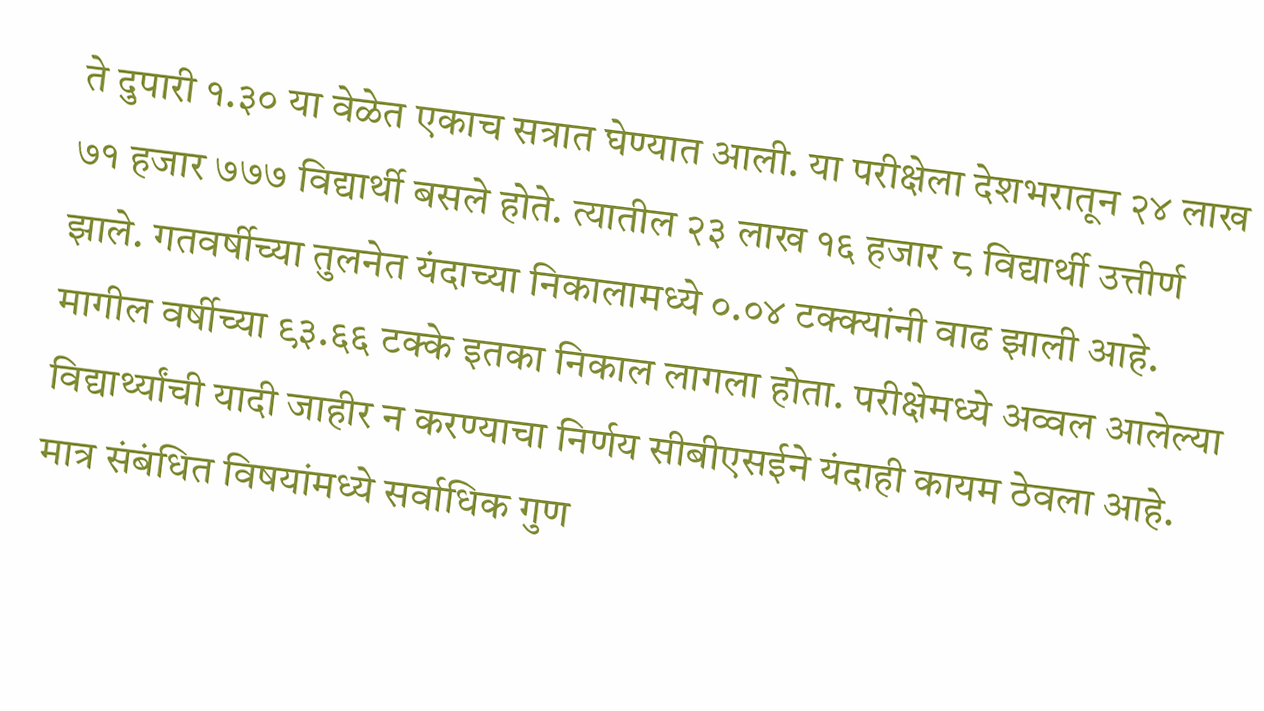ते दुपारी १.३० या वेळेत एकाच सत्रात घेण्यात आली. या परीक्षेला देशभरातून २४ लाख ७१ हजार ७७७ विद्यार्थी बसले होते. त्यातील २३ लाख १६ हजार ८ विद्यार्थी उत्तीर्ण झाले. गतवर्षीच्या तुलनेत यंदाच्या निकालामध्ये ०.०४ टक्क्यांनी वाढ झाली आहे. मागील वर्षीच्या ९३.६६ टक्के इतका निकाल लागला होता. परीक्षेमध्ये अव्वल आलेल्या विद्यार्थ्यांची यादी जाहीर न करण्याचा निर्णय सीबीएसईने यंदाही कायम ठेवला आहे. मात्र संबंधित विषयांमध्ये सर्वाधिक गुण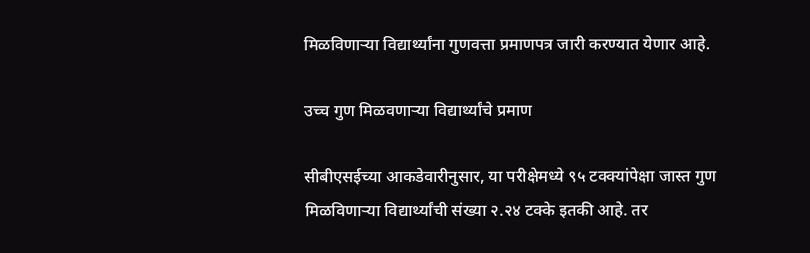मिळविणाऱ्या विद्यार्थ्यांना गुणवत्ता प्रमाणपत्र जारी करण्यात येणार आहे.

उच्च गुण मिळवणाऱ्या विद्यार्थ्यांचे प्रमाण

सीबीएसईच्या आकडेवारीनुसार, या परीक्षेमध्ये ९५ टक्क्यांपेक्षा जास्त गुण मिळविणाऱ्या विद्यार्थ्यांची संख्या २.२४ टक्के इतकी आहे. तर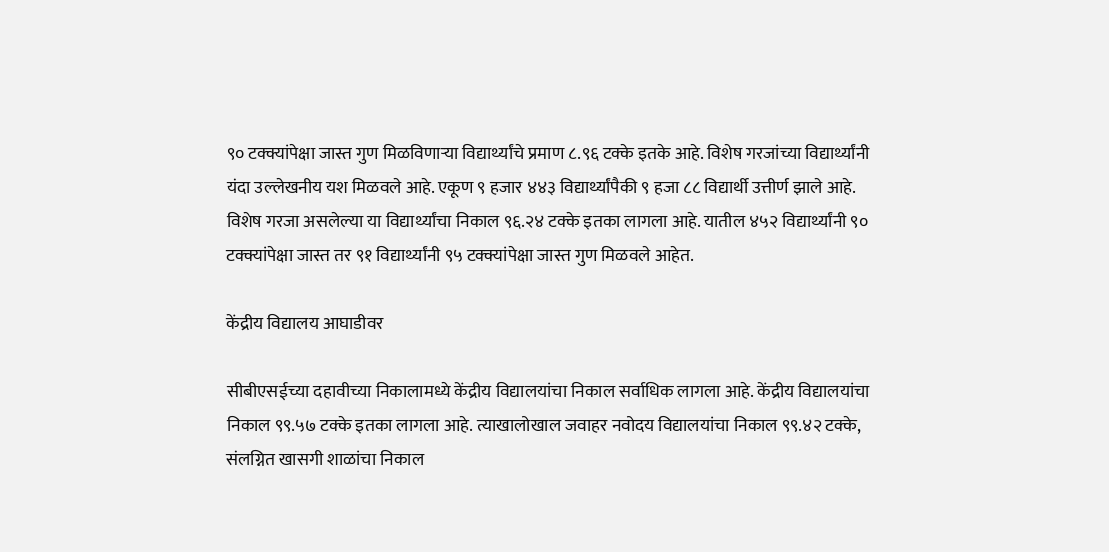९० टक्क्यांपेक्षा जास्त गुण मिळविणाऱ्या विद्यार्थ्यांचे प्रमाण ८.९६ टक्के इतके आहे. विशेष गरजांच्या विद्यार्थ्यांनी यंदा उल्लेखनीय यश मिळवले आहे. एकूण ९ हजार ४४३ विद्यार्थ्यांपैकी ९ हजा ८८ विद्यार्थी उत्तीर्ण झाले आहे. विशेष गरजा असलेल्या या विद्यार्थ्यांचा निकाल ९६.२४ टक्के इतका लागला आहे. यातील ४५२ विद्यार्थ्यांनी ९० टक्क्यांपेक्षा जास्त तर ९१ विद्यार्थ्यांनी ९५ टक्क्यांपेक्षा जास्त गुण मिळवले आहेत.

केंद्रीय विद्यालय आघाडीवर

सीबीएसईच्या दहावीच्या निकालामध्ये केंद्रीय विद्यालयांचा निकाल सर्वाधिक लागला आहे. केंद्रीय विद्यालयांचा निकाल ९९.५७ टक्के इतका लागला आहे. त्याखालोखाल जवाहर नवोदय विद्यालयांचा निकाल ९९.४२ टक्के, संलग्नित खासगी शाळांचा निकाल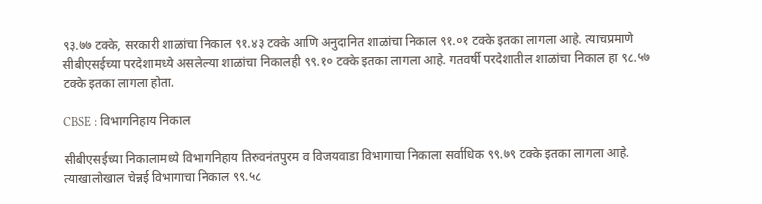९३.७७ टक्के, सरकारी शाळांचा निकाल ९१.४३ टक्के आणि अनुदानित शाळांचा निकाल ९१.०१ टक्के इतका लागला आहे. त्याचप्रमाणे सीबीएसईच्या परदेशामध्ये असलेल्या शाळांचा निकालही ९९.१० टक्के इतका लागला आहे. गतवर्षी परदेशातील शाळांचा निकाल हा ९८.५७ टक्के इतका लागला होता.

CBSE : विभागनिहाय निकाल

सीबीएसईच्या निकालामध्ये विभागनिहाय तिरुवनंतपुरम व विजयवाडा विभागाचा निकाला सर्वाधिक ९९.७९ टक्के इतका लागला आहे. त्याखालोखाल चेन्नई विभागाचा निकाल ९९.५८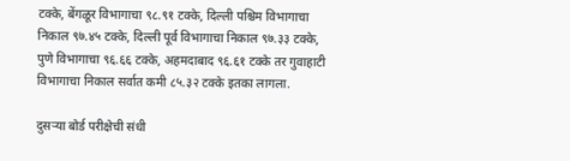टक्के, बेंगळूर विभागाचा ९८.९१ टक्के, दिल्ली पश्चिम विभागाचा निकाल ९७.४५ टक्के, दिल्ली पूर्व विभागाचा निकाल ९७.३३ टक्के, पुणे विभागाचा ९६.६६ टक्के, अहमदाबाद ९६.६१ टक्के तर गुवाहाटी विभागाचा निकाल सर्वात कमी ८५.३२ टक्के इतका लागला.

दुसऱ्या बोर्ड परीक्षेची संधी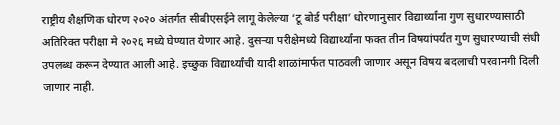राष्ट्रीय शैक्षणिक धोरण २०२० अंतर्गत सीबीएसईने लागू केलेल्या ‘टू बोर्ड परीक्षा’ धोरणानुसार विद्यार्थ्यांना गुण सुधारण्यासाठी अतिरिक्त परीक्षा मे २०२६ मध्ये घेण्यात येणार आहे. दुसऱ्या परीक्षेमध्ये विद्यार्थ्यांना फक्त तीन विषयांपर्यंत गुण सुधारण्याची संधी उपलब्ध करून देण्यात आली आहे. इच्छुक विद्यार्थ्यांची यादी शाळांमार्फत पाठवली जाणार असून विषय बदलाची परवानगी दिली जाणार नाही.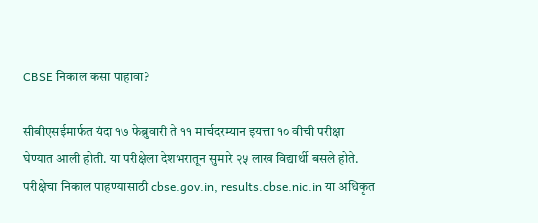CBSE निकाल कसा पाहावा?

सीबीएसईमार्फत यंदा १७ फेब्रुवारी ते ११ मार्चदरम्यान इयत्ता १० वीची परीक्षा घेण्यात आली होती. या परीक्षेला देशभरातून सुमारे २५ लाख विद्यार्थी बसले होते. परीक्षेचा निकाल पाहण्यासाठी cbse.gov.in, results.cbse.nic.in या अधिकृत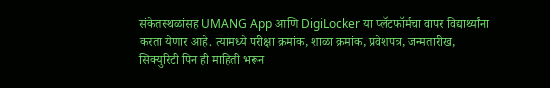संकेतस्थळांसह UMANG App आणि DigiLocker या प्लॅटफॉर्मचा वापर विद्यार्थ्यांना करता येणार आहे. त्यामध्ये परीक्षा क्रमांक, शाळा क्रमांक, प्रवेशपत्र, जन्मतारीख, सिक्युरिटी पिन ही माहिती भरून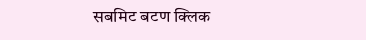सबमिट बटण क्लिक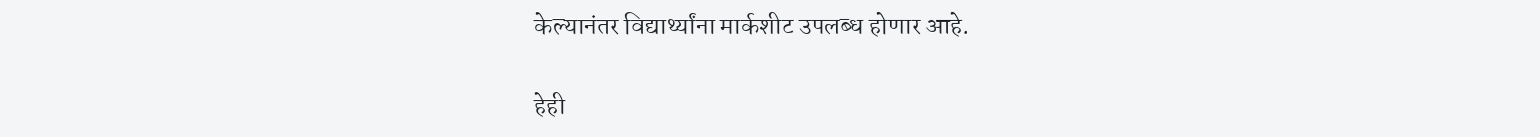केल्यानंतर विद्यार्थ्यांना मार्कशीट उपलब्ध होणार आहे.

हेही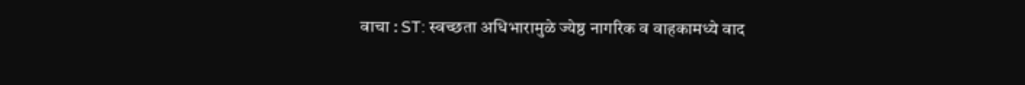वाचा : ST: स्वच्छता अधिभारामुळे ज्येष्ठ नागरिक व वाहकामध्ये वाद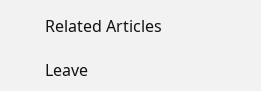Related Articles

Leave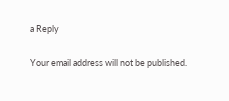a Reply

Your email address will not be published.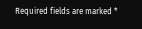Required fields are marked *